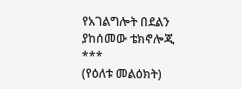የአገልግሎት በደልን ያከሰመው ቴክኖሎጂ
***
(የዕለቱ መልዕክት)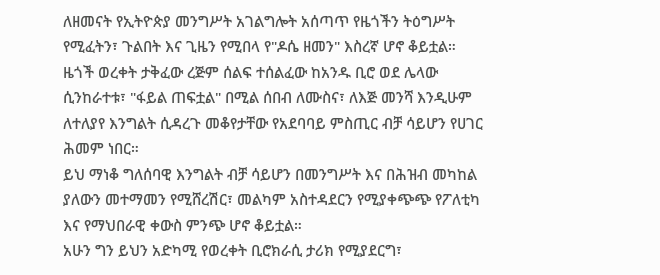ለዘመናት የኢትዮጵያ መንግሥት አገልግሎት አሰጣጥ የዜጎችን ትዕግሥት የሚፈትን፣ ጉልበት እና ጊዜን የሚበላ የ"ዶሴ ዘመን" እስረኛ ሆኖ ቆይቷል።
ዜጎች ወረቀት ታቅፈው ረጅም ሰልፍ ተሰልፈው ከአንዱ ቢሮ ወደ ሌላው ሲንከራተቱ፣ "ፋይል ጠፍቷል" በሚል ሰበብ ለሙስና፣ ለእጅ መንሻ እንዲሁም ለተለያየ እንግልት ሲዳረጉ መቆየታቸው የአደባባይ ምስጢር ብቻ ሳይሆን የሀገር ሕመም ነበር።
ይህ ማነቆ ግለሰባዊ እንግልት ብቻ ሳይሆን በመንግሥት እና በሕዝብ መካከል ያለውን መተማመን የሚሸረሽር፣ መልካም አስተዳደርን የሚያቀጭጭ የፖለቲካ እና የማህበራዊ ቀውስ ምንጭ ሆኖ ቆይቷል።
አሁን ግን ይህን አድካሚ የወረቀት ቢሮክራሲ ታሪክ የሚያደርግ፣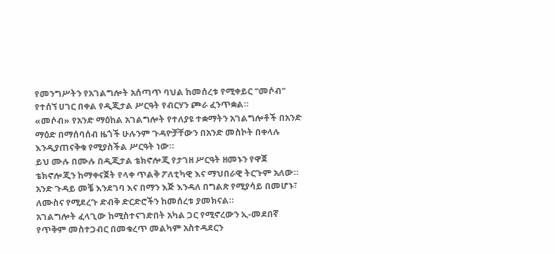የመንግሥትን የአገልግሎት አሰጣጥ ባህል ከመሰረቱ የሚቀይር "መሶብ" የተሰኘ ሀገር በቀል የዲጂታል ሥርዓት የብርሃን ጮራ ፈንጥቋል።
«መሶብ» የአንድ ማዕከል አገልግሎት የተለያዩ ተቋማትን አገልግሎቶች በአንድ ማዕድ በማሰባሰብ ዜጎች ሁሉንም ጉዳዮቻቸውን በአንድ መስኮት በቀላሉ እንዲያጠናቅቁ የሚያስችል ሥርዓት ነው።
ይህ ሙሉ በሙሉ በዲጂታል ቴክኖሎጂ የታገዘ ሥርዓት ዘመኑን የዋጀ ቴክኖሎጂን ከማቀናጀት የላቀ ጥልቅ ፖለቲካዊ እና ማህበራዊ ትርጉም አለው።
አንድ ጉዳይ መቼ እንደገባ እና በማን እጅ እንዳለ በግልጽ የሚያሳይ በመሆኑ፣ ለሙስና የሚደረጉ ድብቅ ድርድሮችን ከመሰረቱ ያመክናል።
አገልግሎት ፈላጊው ከሚስተናገድበት አካል ጋር የሚኖረውን ኢ-መደበኛ የጥቅም መስተጋብር በመቁረጥ መልካም አስተዳደርን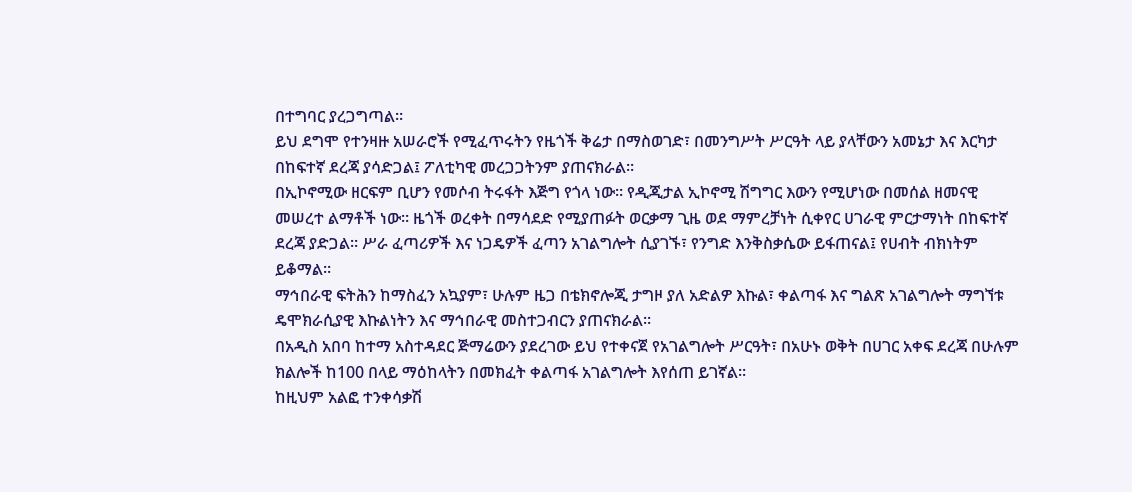በተግባር ያረጋግጣል።
ይህ ደግሞ የተንዛዙ አሠራሮች የሚፈጥሩትን የዜጎች ቅሬታ በማስወገድ፣ በመንግሥት ሥርዓት ላይ ያላቸውን አመኔታ እና እርካታ በከፍተኛ ደረጃ ያሳድጋል፤ ፖለቲካዊ መረጋጋትንም ያጠናክራል።
በኢኮኖሚው ዘርፍም ቢሆን የመሶብ ትሩፋት እጅግ የጎላ ነው። የዲጂታል ኢኮኖሚ ሽግግር እውን የሚሆነው በመሰል ዘመናዊ መሠረተ ልማቶች ነው። ዜጎች ወረቀት በማሳደድ የሚያጠፉት ወርቃማ ጊዜ ወደ ማምረቻነት ሲቀየር ሀገራዊ ምርታማነት በከፍተኛ ደረጃ ያድጋል። ሥራ ፈጣሪዎች እና ነጋዴዎች ፈጣን አገልግሎት ሲያገኙ፣ የንግድ እንቅስቃሴው ይፋጠናል፤ የሀብት ብክነትም ይቆማል።
ማኅበራዊ ፍትሕን ከማስፈን አኳያም፣ ሁሉም ዜጋ በቴክኖሎጂ ታግዞ ያለ አድልዎ እኩል፣ ቀልጣፋ እና ግልጽ አገልግሎት ማግኘቱ ዴሞክራሲያዊ እኩልነትን እና ማኅበራዊ መስተጋብርን ያጠናክራል።
በአዲስ አበባ ከተማ አስተዳደር ጅማሬውን ያደረገው ይህ የተቀናጀ የአገልግሎት ሥርዓት፣ በአሁኑ ወቅት በሀገር አቀፍ ደረጃ በሁሉም ክልሎች ከ100 በላይ ማዕከላትን በመክፈት ቀልጣፋ አገልግሎት እየሰጠ ይገኛል።
ከዚህም አልፎ ተንቀሳቃሽ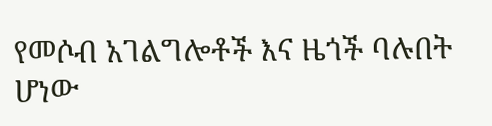የመሶብ አገልግሎቶች እና ዜጎች ባሉበት ሆነው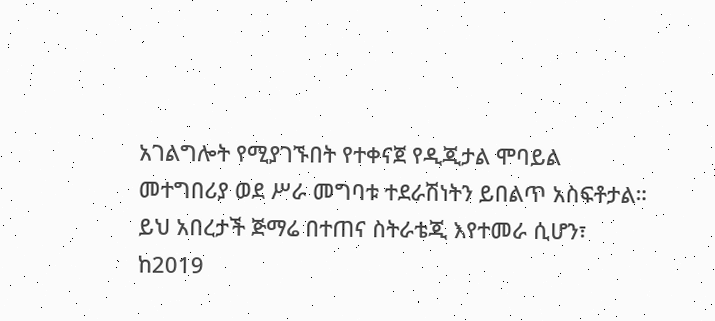አገልግሎት የሚያገኙበት የተቀናጀ የዲጂታል ሞባይል መተግበሪያ ወደ ሥራ መግባቱ ተደራሽነትን ይበልጥ አስፍቶታል።
ይህ አበረታች ጅማሬ በተጠና ስትራቴጂ እየተመራ ሲሆን፣ ከ2019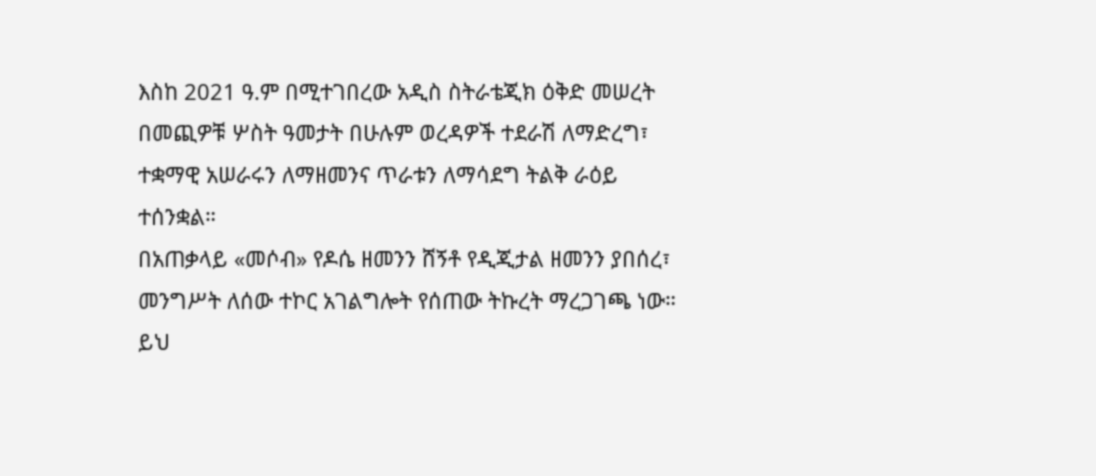እስከ 2021 ዓ.ም በሚተገበረው አዲስ ስትራቴጂክ ዕቅድ መሠረት በመጪዎቹ ሦስት ዓመታት በሁሉም ወረዳዎች ተደራሽ ለማድረግ፣ ተቋማዊ አሠራሩን ለማዘመንና ጥራቱን ለማሳደግ ትልቅ ራዕይ ተሰንቋል።
በአጠቃላይ «መሶብ» የዶሴ ዘመንን ሸኝቶ የዲጂታል ዘመንን ያበሰረ፣ መንግሥት ለሰው ተኮር አገልግሎት የሰጠው ትኩረት ማረጋገጫ ነው። ይህ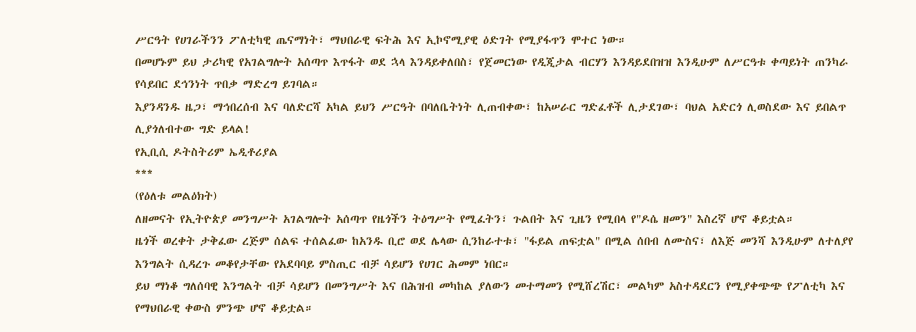ሥርዓት የሀገራችንን ፖለቲካዊ ጤናማነት፣ ማህበራዊ ፍትሕ እና ኢኮኖሚያዊ ዕድገት የሚያፋጥን ሞተር ነው።
በመሆኑም ይህ ታሪካዊ የአገልግሎት አሰጣጥ እጥፋት ወደ ኋላ እንዳይቀለበስ፣ የጀመርነው የዲጂታል ብርሃን እንዳይደበዝዝ እንዲሁም ለሥርዓቱ ቀጣይነት ጠንካራ የሳይበር ደኅንነት ጥበቃ ማድረግ ይገባል።
እያንዳንዱ ዜጋ፣ ማኅበረሰብ እና ባለድርሻ አካል ይህን ሥርዓት በባለቤትነት ሊጠብቀው፣ ከአሠራር ግድፈቶች ሊታደገው፣ ባህል አድርጎ ሊወስደው እና ይበልጥ ሊያጎለብተው ግድ ይላል!
የኢቢሲ ዶትስትሪም ኤዲቶሪያል
***
(የዕለቱ መልዕክት)
ለዘመናት የኢትዮጵያ መንግሥት አገልግሎት አሰጣጥ የዜጎችን ትዕግሥት የሚፈትን፣ ጉልበት እና ጊዜን የሚበላ የ"ዶሴ ዘመን" እስረኛ ሆኖ ቆይቷል።
ዜጎች ወረቀት ታቅፈው ረጅም ሰልፍ ተሰልፈው ከአንዱ ቢሮ ወደ ሌላው ሲንከራተቱ፣ "ፋይል ጠፍቷል" በሚል ሰበብ ለሙስና፣ ለእጅ መንሻ እንዲሁም ለተለያየ እንግልት ሲዳረጉ መቆየታቸው የአደባባይ ምስጢር ብቻ ሳይሆን የሀገር ሕመም ነበር።
ይህ ማነቆ ግለሰባዊ እንግልት ብቻ ሳይሆን በመንግሥት እና በሕዝብ መካከል ያለውን መተማመን የሚሸረሽር፣ መልካም አስተዳደርን የሚያቀጭጭ የፖለቲካ እና የማህበራዊ ቀውስ ምንጭ ሆኖ ቆይቷል።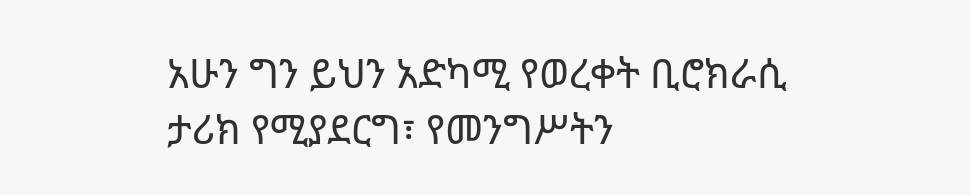አሁን ግን ይህን አድካሚ የወረቀት ቢሮክራሲ ታሪክ የሚያደርግ፣ የመንግሥትን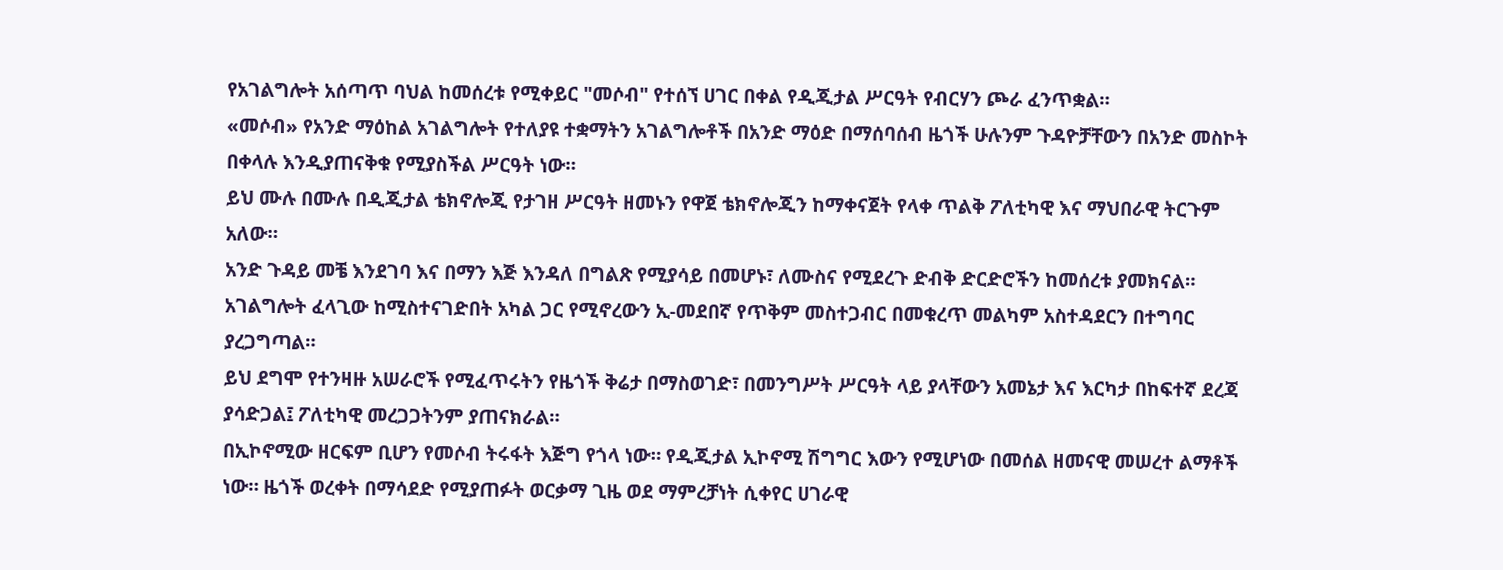የአገልግሎት አሰጣጥ ባህል ከመሰረቱ የሚቀይር "መሶብ" የተሰኘ ሀገር በቀል የዲጂታል ሥርዓት የብርሃን ጮራ ፈንጥቋል።
«መሶብ» የአንድ ማዕከል አገልግሎት የተለያዩ ተቋማትን አገልግሎቶች በአንድ ማዕድ በማሰባሰብ ዜጎች ሁሉንም ጉዳዮቻቸውን በአንድ መስኮት በቀላሉ እንዲያጠናቅቁ የሚያስችል ሥርዓት ነው።
ይህ ሙሉ በሙሉ በዲጂታል ቴክኖሎጂ የታገዘ ሥርዓት ዘመኑን የዋጀ ቴክኖሎጂን ከማቀናጀት የላቀ ጥልቅ ፖለቲካዊ እና ማህበራዊ ትርጉም አለው።
አንድ ጉዳይ መቼ እንደገባ እና በማን እጅ እንዳለ በግልጽ የሚያሳይ በመሆኑ፣ ለሙስና የሚደረጉ ድብቅ ድርድሮችን ከመሰረቱ ያመክናል።
አገልግሎት ፈላጊው ከሚስተናገድበት አካል ጋር የሚኖረውን ኢ-መደበኛ የጥቅም መስተጋብር በመቁረጥ መልካም አስተዳደርን በተግባር ያረጋግጣል።
ይህ ደግሞ የተንዛዙ አሠራሮች የሚፈጥሩትን የዜጎች ቅሬታ በማስወገድ፣ በመንግሥት ሥርዓት ላይ ያላቸውን አመኔታ እና እርካታ በከፍተኛ ደረጃ ያሳድጋል፤ ፖለቲካዊ መረጋጋትንም ያጠናክራል።
በኢኮኖሚው ዘርፍም ቢሆን የመሶብ ትሩፋት እጅግ የጎላ ነው። የዲጂታል ኢኮኖሚ ሽግግር እውን የሚሆነው በመሰል ዘመናዊ መሠረተ ልማቶች ነው። ዜጎች ወረቀት በማሳደድ የሚያጠፉት ወርቃማ ጊዜ ወደ ማምረቻነት ሲቀየር ሀገራዊ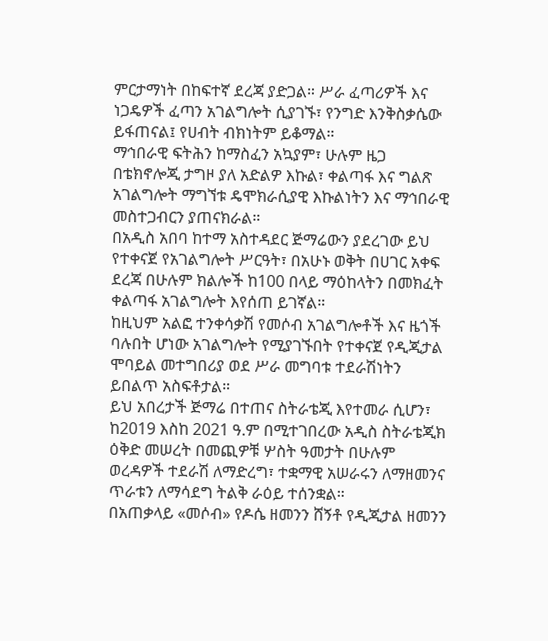ምርታማነት በከፍተኛ ደረጃ ያድጋል። ሥራ ፈጣሪዎች እና ነጋዴዎች ፈጣን አገልግሎት ሲያገኙ፣ የንግድ እንቅስቃሴው ይፋጠናል፤ የሀብት ብክነትም ይቆማል።
ማኅበራዊ ፍትሕን ከማስፈን አኳያም፣ ሁሉም ዜጋ በቴክኖሎጂ ታግዞ ያለ አድልዎ እኩል፣ ቀልጣፋ እና ግልጽ አገልግሎት ማግኘቱ ዴሞክራሲያዊ እኩልነትን እና ማኅበራዊ መስተጋብርን ያጠናክራል።
በአዲስ አበባ ከተማ አስተዳደር ጅማሬውን ያደረገው ይህ የተቀናጀ የአገልግሎት ሥርዓት፣ በአሁኑ ወቅት በሀገር አቀፍ ደረጃ በሁሉም ክልሎች ከ100 በላይ ማዕከላትን በመክፈት ቀልጣፋ አገልግሎት እየሰጠ ይገኛል።
ከዚህም አልፎ ተንቀሳቃሽ የመሶብ አገልግሎቶች እና ዜጎች ባሉበት ሆነው አገልግሎት የሚያገኙበት የተቀናጀ የዲጂታል ሞባይል መተግበሪያ ወደ ሥራ መግባቱ ተደራሽነትን ይበልጥ አስፍቶታል።
ይህ አበረታች ጅማሬ በተጠና ስትራቴጂ እየተመራ ሲሆን፣ ከ2019 እስከ 2021 ዓ.ም በሚተገበረው አዲስ ስትራቴጂክ ዕቅድ መሠረት በመጪዎቹ ሦስት ዓመታት በሁሉም ወረዳዎች ተደራሽ ለማድረግ፣ ተቋማዊ አሠራሩን ለማዘመንና ጥራቱን ለማሳደግ ትልቅ ራዕይ ተሰንቋል።
በአጠቃላይ «መሶብ» የዶሴ ዘመንን ሸኝቶ የዲጂታል ዘመንን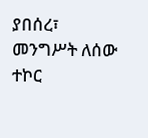ያበሰረ፣ መንግሥት ለሰው ተኮር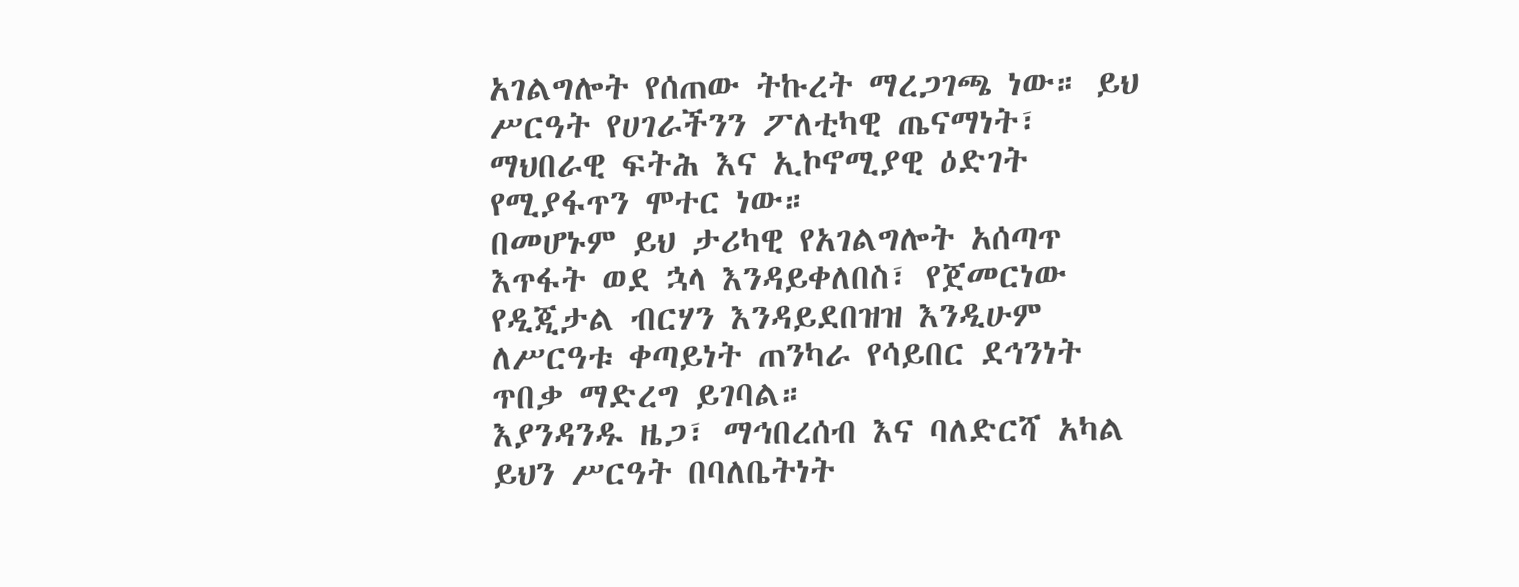አገልግሎት የሰጠው ትኩረት ማረጋገጫ ነው። ይህ ሥርዓት የሀገራችንን ፖለቲካዊ ጤናማነት፣ ማህበራዊ ፍትሕ እና ኢኮኖሚያዊ ዕድገት የሚያፋጥን ሞተር ነው።
በመሆኑም ይህ ታሪካዊ የአገልግሎት አሰጣጥ እጥፋት ወደ ኋላ እንዳይቀለበስ፣ የጀመርነው የዲጂታል ብርሃን እንዳይደበዝዝ እንዲሁም ለሥርዓቱ ቀጣይነት ጠንካራ የሳይበር ደኅንነት ጥበቃ ማድረግ ይገባል።
እያንዳንዱ ዜጋ፣ ማኅበረሰብ እና ባለድርሻ አካል ይህን ሥርዓት በባለቤትነት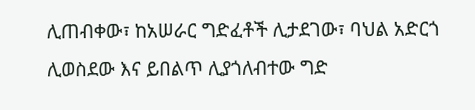ሊጠብቀው፣ ከአሠራር ግድፈቶች ሊታደገው፣ ባህል አድርጎ ሊወስደው እና ይበልጥ ሊያጎለብተው ግድ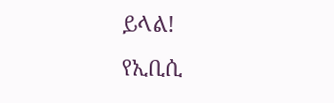ይላል!
የኢቢሲ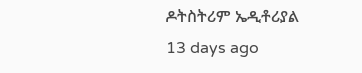ዶትስትሪም ኤዲቶሪያል
13 days ago